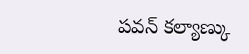పవన్ కల్యాణ్కు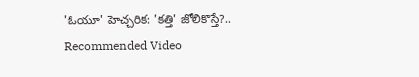'ఓయూ' హెచ్చరిక: 'కత్తి' జోలికొస్తే?..
Recommended Video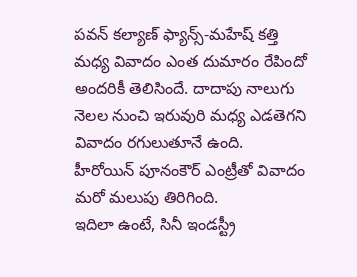పవన్ కల్యాణ్ ఫ్యాన్స్-మహేష్ కత్తి మధ్య వివాదం ఎంత దుమారం రేపిందో అందరికీ తెలిసిందే. దాదాపు నాలుగు నెలల నుంచి ఇరువురి మధ్య ఎడతెగని వివాదం రగులుతూనే ఉంది. హీరోయిన్ పూనంకౌర్ ఎంట్రీతో వివాదం మరో మలుపు తిరిగింది.
ఇదిలా ఉంటే, సినీ ఇండస్ట్రీ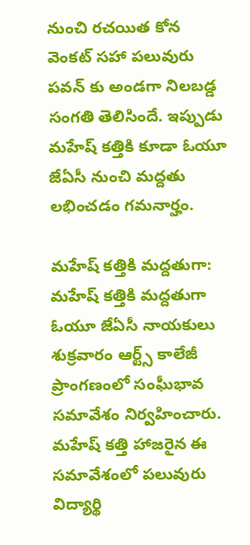నుంచి రచయిత కోన వెంకట్ సహా పలువురు పవన్ కు అండగా నిలబడ్డ సంగతి తెలిసిందే. ఇప్పుడు మహేష్ కత్తికి కూడా ఓయూ జేఏసీ నుంచి మద్దతు లభించడం గమనార్హం.

మహేష్ కత్తికి మద్దతుగా:
మహేష్ కత్తికి మద్దతుగా ఓయూ జేఏసీ నాయకులు శుక్రవారం ఆర్ట్స్ కాలేజీ ప్రాంగణంలో సంఘీభావ సమావేశం నిర్వహించారు. మహేష్ కత్తి హాజరైన ఈ సమావేశంలో పలువురు విద్యార్థి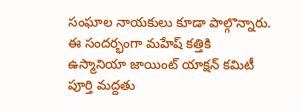సంఘాల నాయకులు కూడా పాల్గొన్నారు. ఈ సందర్భంగా మహేష్ కత్తికి ఉస్మానియా జాయింట్ యాక్షన్ కమిటీ పూర్తి మద్దతు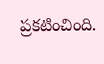ప్రకటించింది.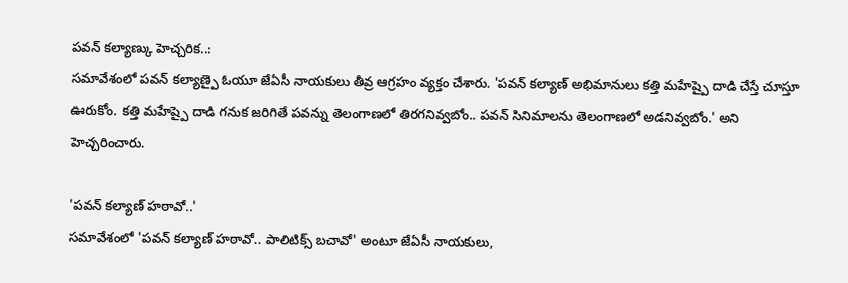పవన్ కల్యాణ్కు హెచ్చరిక..:
సమావేశంలో పవన్ కల్యాణ్పై ఓయూ జేఏసీ నాయకులు తీవ్ర ఆగ్రహం వ్యక్తం చేశారు. 'పవన్ కల్యాణ్ అభిమానులు కత్తి మహేష్పై దాడి చేస్తే చూస్తూ ఊరుకోం. కత్తి మహేష్పై దాడి గనుక జరిగితే పవన్ను తెలంగాణలో తిరగనివ్వబోం.. పవన్ సినిమాలను తెలంగాణలో అడనివ్వబోం.' అని హెచ్చరించారు.

'పవన్ కల్యాణ్ హఠావో..'
సమావేశంలో 'పవన్ కల్యాణ్ హఠావో.. పాలిటిక్స్ బచావో' అంటూ జేఏసీ నాయకులు,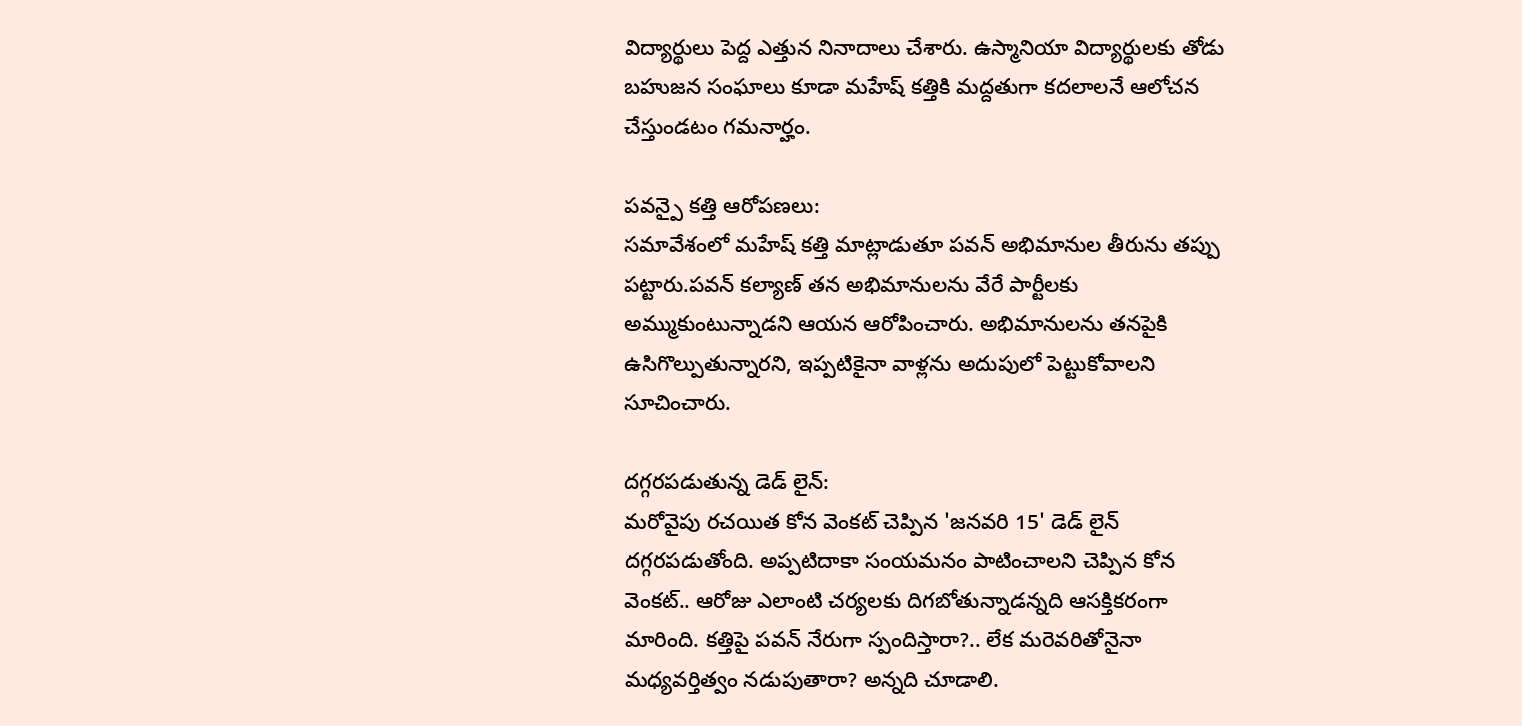విద్యార్థులు పెద్ద ఎత్తున నినాదాలు చేశారు. ఉస్మానియా విద్యార్థులకు తోడు బహుజన సంఘాలు కూడా మహేష్ కత్తికి మద్దతుగా కదలాలనే ఆలోచన చేస్తుండటం గమనార్హం.

పవన్పై కత్తి ఆరోపణలు:
సమావేశంలో మహేష్ కత్తి మాట్లాడుతూ పవన్ అభిమానుల తీరును తప్పు పట్టారు.పవన్ కల్యాణ్ తన అభిమానులను వేరే పార్టీలకు అమ్ముకుంటున్నాడని ఆయన ఆరోపించారు. అభిమానులను తనపైకి ఉసిగొల్పుతున్నారని, ఇప్పటికైనా వాళ్లను అదుపులో పెట్టుకోవాలని సూచించారు.

దగ్గరపడుతున్న డెడ్ లైన్:
మరోవైపు రచయిత కోన వెంకట్ చెప్పిన 'జనవరి 15' డెడ్ లైన్ దగ్గరపడుతోంది. అప్పటిదాకా సంయమనం పాటించాలని చెప్పిన కోన వెంకట్.. ఆరోజు ఎలాంటి చర్యలకు దిగబోతున్నాడన్నది ఆసక్తికరంగా మారింది. కత్తిపై పవన్ నేరుగా స్పందిస్తారా?.. లేక మరెవరితోనైనా మధ్యవర్తిత్వం నడుపుతారా? అన్నది చూడాలి.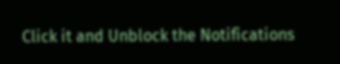Click it and Unblock the Notifications